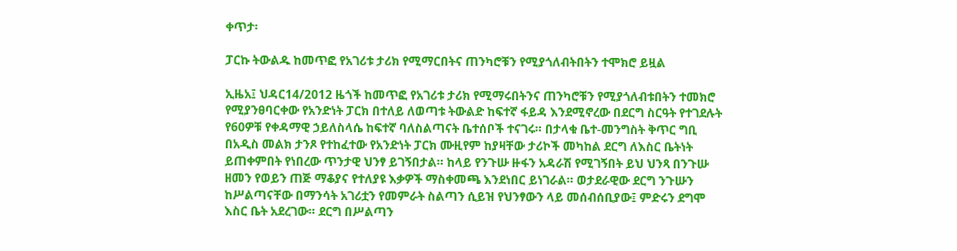ቀጥታ፡

ፓርኩ ትውልዱ ከመጥፎ የአገሪቱ ታሪክ የሚማርበትና ጠንካሮቹን የሚያጎለብትበትን ተሞክሮ ይዟል

ኢዜአ፤ ህዳር14/2012 ዜጎች ከመጥፎ የአገሪቱ ታሪክ የሚማሩበትንና ጠንካሮቹን የሚያጎለብቱበትን ተመክሮ የሚያንፀባርቀው የአንድነት ፓርክ በተለይ ለወጣቱ ትውልድ ከፍተኛ ፋይዳ እንደሚኖረው በደርግ ስርዓት የተገደሉት የ60ዎቹ የቀዳማዊ ኃይለስላሴ ከፍተኛ ባለስልጣናት ቤተሰቦች ተናገሩ። በታላቁ ቤተ-መንግስት ቅጥር ግቢ በአዲስ መልክ ታንጾ የተከፈተው የአንድነት ፓርክ ሙዚየም ከያዛቸው ታሪኮች መካከል ደርግ ለእስር ቤትነት ይጠቀምበት የነበረው ጥንታዊ ህንፃ ይገኝበታል። ከላይ የንጉሡ ዙፋን አዳራሽ የሚገኝበት ይህ ህንጻ በንጉሡ ዘመን የወይን ጠጅ ማቆያና የተለያዩ እቃዎች ማስቀመጫ እንደነበር ይነገራል። ወታደራዊው ደርግ ንጉሡን ከሥልጣናቸው በማንሳት አገሪቷን የመምራት ስልጣን ሲይዝ የህንፃውን ላይ መሰብሰቢያው፤ ምድሩን ደግሞ እስር ቤት አደረገው። ደርግ በሥልጣን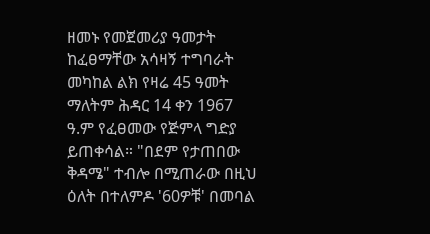ዘመኑ የመጀመሪያ ዓመታት ከፈፀማቸው አሳዛኝ ተግባራት መካከል ልክ የዛሬ 45 ዓመት ማለትም ሕዳር 14 ቀን 1967 ዓ.ም የፈፀመው የጅምላ ግድያ ይጠቀሳል። "በደም የታጠበው ቅዳሜ" ተብሎ በሚጠራው በዚህ ዕለት በተለምዶ '60ዎቹ' በመባል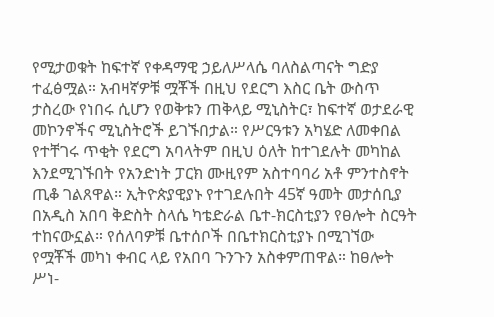የሚታወቁት ከፍተኛ የቀዳማዊ ኃይለሥላሴ ባለስልጣናት ግድያ ተፈፅሟል። አብዛኛዎቹ ሟቾች በዚህ የደርግ እስር ቤት ውስጥ ታስረው የነበሩ ሲሆን የወቅቱን ጠቅላይ ሚኒስትር፣ ከፍተኛ ወታደራዊ መኮንኖችና ሚኒስትሮች ይገኙበታል። የሥርዓቱን አካሄድ ለመቀበል የተቸገሩ ጥቂት የደርግ አባላትም በዚህ ዕለት ከተገደሉት መካከል እንደሚገኙበት የአንድነት ፓርክ ሙዚየም አስተባባሪ አቶ ምንተስኖት ጢቆ ገልጸዋል። ኢትዮጵያዊያኑ የተገደሉበት 45ኛ ዓመት መታሰቢያ በአዲስ አበባ ቅድስት ስላሴ ካቴድራል ቤተ-ክርስቲያን የፀሎት ስርዓት ተከናውኗል። የሰለባዎቹ ቤተሰቦች በቤተክርስቲያኑ በሚገኘው የሟቾች መካነ ቀብር ላይ የአበባ ጉንጉን አስቀምጠዋል። ከፀሎት ሥነ-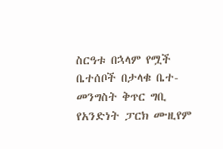ስርዓቱ በኋላም የሟች ቤተሰቦች በታላቁ ቤተ-መንግስት ቅጥር ግቢ የአንድነት ፓርክ ሙዚየም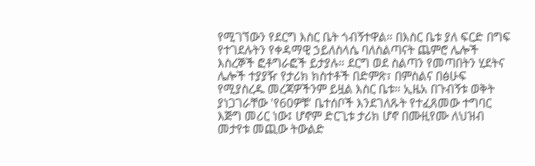የሚገኘውን የደርግ እስር ቤት ጎብኝተዋል። በእስር ቤቱ ያለ ፍርድ በግፍ የተገደሉትን የቀዳማዊ ኃይለስላሴ ባለስልጣናት ጨምሮ ሌሎች እስረኞች ፎቶግራፎች ይታያሉ። ደርግ ወደ ስልጣን የመጣበትን ሂደትና ሌሎች ተያያዥ የታሪክ ክስተቶች በድምጽ፣ በምስልና በፅሁፍ የሚያስረዱ መረጃዎችንም ይዟል እስር ቤቱ። ኢዜአ በጉብኝቱ ወቅት ያነጋገራቸው 'የ60ዎቹ' ቤተሰቦች እንደገለጹት የተፈጸመው ተግባር እጅግ መሪር ነው፤ ሆኖም ድርጊቱ ታሪክ ሆኖ በሙዚየሙ ለህዝብ መታየቱ መጪው ትውልድ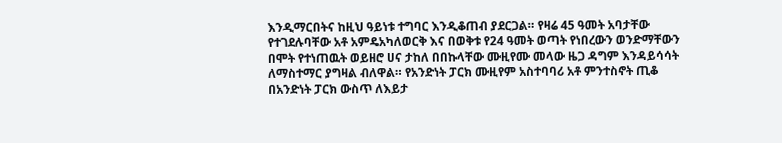እንዲማርበትና ከዚህ ዓይነቱ ተግባር እንዲቆጠብ ያደርጋል። የዛሬ 45 ዓመት አባታቸው የተገደሉባቸው አቶ አምዴአካለወርቅ እና በወቅቱ የ24 ዓመት ወጣት የነበረውን ወንድማቸውን በሞት የተነጠዉት ወይዘሮ ሀና ታከለ በበኩላቸው ሙዚየሙ መላው ዜጋ ዳግም እንዳይሳሳት ለማስተማር ያግዛል ብለዋል። የአንድነት ፓርክ ሙዚየም አስተባባሪ አቶ ምንተስኖት ጢቆ በአንድነት ፓርክ ውስጥ ለእይታ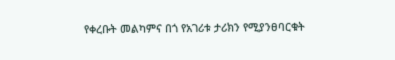የቀረቡት መልካምና በጎ የአገሪቱ ታሪክን የሚያንፀባርቁት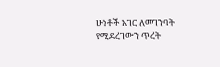ሁነቶች አገር ለመገንባት የሚደረገውን ጥረት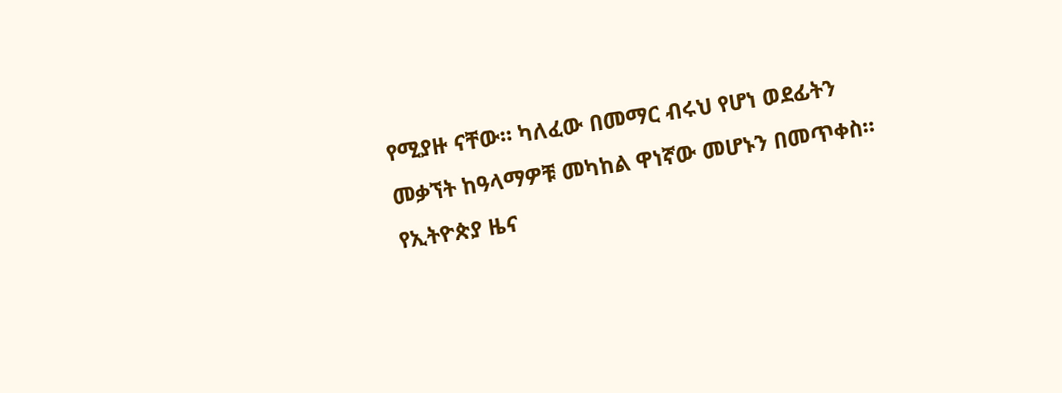የሚያዙ ናቸው። ካለፈው በመማር ብሩህ የሆነ ወደፊትን መቃኘት ከዓላማዎቹ መካከል ዋነኛው መሆኑን በመጥቀስ።
የኢትዮጵያ ዜና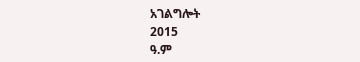አገልግሎት
2015
ዓ.ም